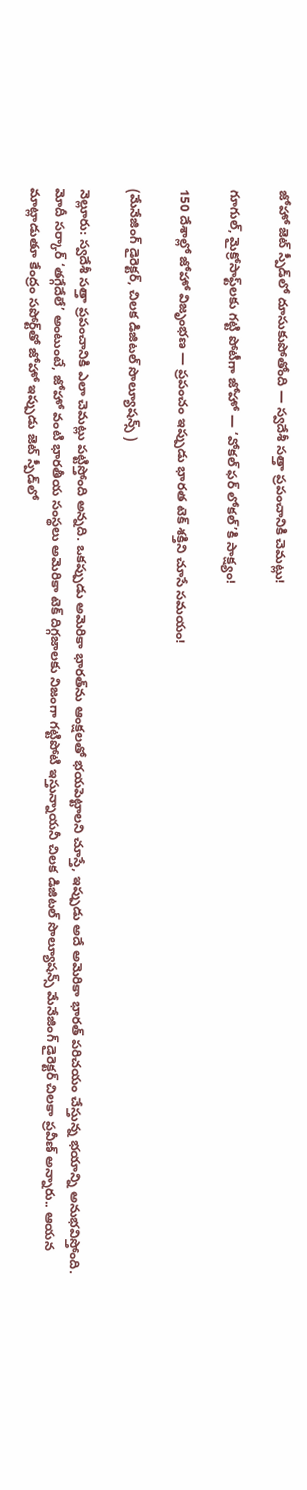జోహో జెట్ స్పీడ్‌లో దూసుకుపోతోంది — స్వదేశీ సత్తా ప్రపంచానికి చెమట్లు!

గూగుల్, మైక్రోసాఫ్ట్‌లకు గట్టి పోటీగా జోహో — ‘వోకల్ ఫర్ లోకల్’కి సాక్ష్యం!

150 దేశాల్లో జోహో విజృంభణ — ప్రపంచం ఇప్పుడు భారత టెక్ శక్తిని చూసే సమయం!

(మేనేజింగ్ డైరెక్టర్, చిలక డిజిటల్ సొల్యూషన్స్ )

నెల్లూరు: స్వదేశీ సత్తా ప్రపంచానికి ఎలా చెమట్లు పట్టిస్తోంది అన్నది. ఒకప్పుడు అమెరికా భారత్‌ను ఆంక్షలతో భయపెట్టాలని చూస్తే, ఇప్పుడు అదే అమెరికా భారత్ పరిచయం చేస్తున్న భయాన్ని అనుభవిస్తోంది. మోదీ సర్కార్ ‘తగ్గేదేలే’ అంటుంటే, జోహో వంటి భారతీయ సంస్థలు అమెరికా టెక్ దిగ్గజాలకు నిజంగా గట్టిపోటి ఇస్తున్నాయనీ చిలక డిజిటల్ సొల్యూషన్స్ మేనేజింగ్ డైరెక్టర్ చిలకా ప్రవీణ్ అన్నారు.. ఆయన మాట్లాడుతూ కేంద్రం సపోర్ట్‌తో జోహో ఇప్పుడు జెట్ స్పీడ్‌లో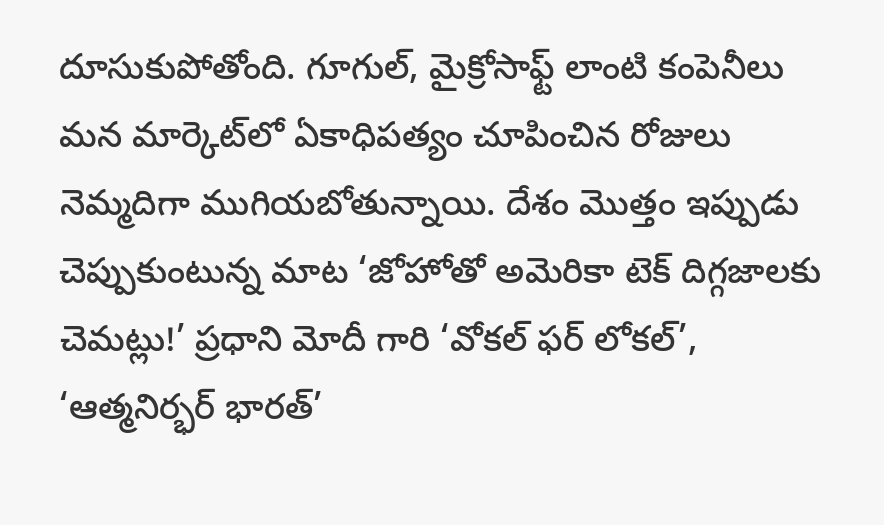దూసుకుపోతోంది. గూగుల్, మైక్రోసాఫ్ట్ లాంటి కంపెనీలు మన మార్కెట్‌లో ఏకాధిపత్యం చూపించిన రోజులు నెమ్మదిగా ముగియబోతున్నాయి. దేశం మొత్తం ఇప్పుడు చెప్పుకుంటున్న మాట ‘జోహోతో అమెరికా టెక్ దిగ్గజాలకు చెమట్లు!’ ప్రధాని మోదీ గారి ‘వోకల్ ఫర్ లోకల్’, ‘ఆత్మనిర్భర్ భారత్’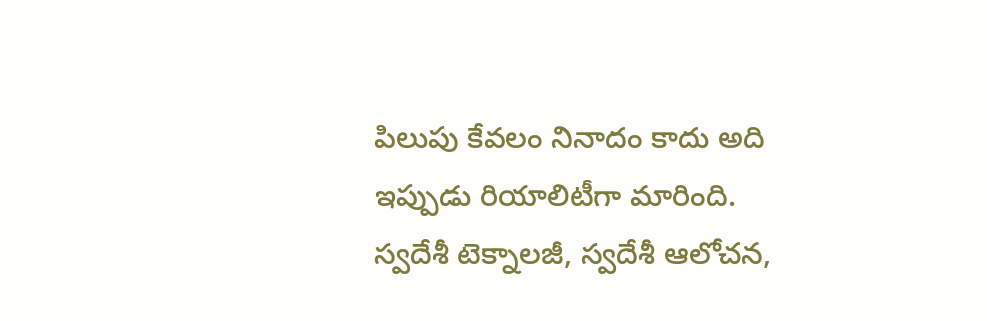పిలుపు కేవలం నినాదం కాదు అది ఇప్పుడు రియాలిటీగా మారింది. స్వదేశీ టెక్నాలజీ, స్వదేశీ ఆలోచన,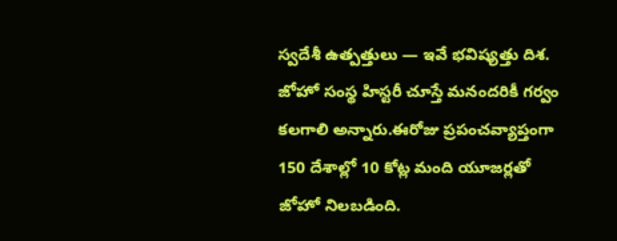స్వదేశీ ఉత్పత్తులు — ఇవే భవిష్యత్తు దిశ. జోహో సంస్థ హిస్టరీ చూస్తే మనందరికీ గర్వం కలగాలి అన్నారు.ఈరోజు ప్రపంచవ్యాప్తంగా 150 దేశాల్లో 10 కోట్ల మంది యూజర్లతో జోహో నిలబడింది.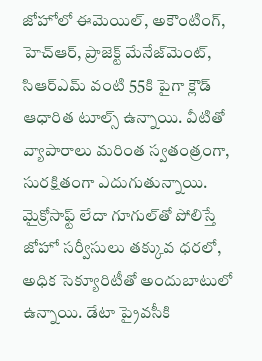జోహోలో ఈమెయిల్, అకౌంటింగ్, హెచ్ఆర్, ప్రాజెక్ట్ మేనేజ్‌మెంట్, సిఆర్ఎమ్ వంటి 55కి పైగా క్లౌడ్ ఆధారిత టూల్స్ ఉన్నాయి. వీటితో వ్యాపారాలు మరింత స్వతంత్రంగా, సురక్షితంగా ఎదుగుతున్నాయి. మైక్రోసాఫ్ట్ లేదా గూగుల్‌తో పోలిస్తే జోహో సర్వీసులు తక్కువ ధరలో, అధిక సెక్యూరిటీతో అందుబాటులో ఉన్నాయి. డేటా ప్రైవసీకి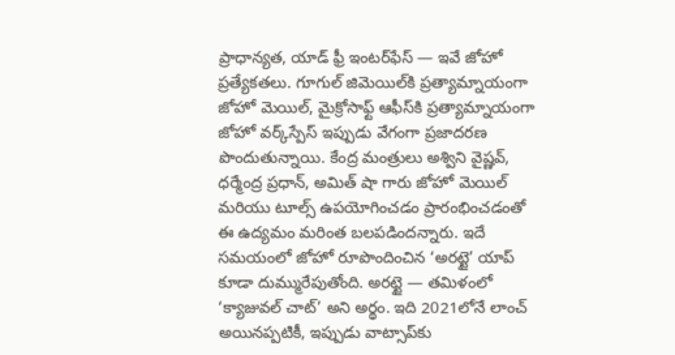ప్రాధాన్యత, యాడ్ ఫ్రీ ఇంటర్‌ఫేస్ — ఇవే జోహో ప్రత్యేకతలు. గూగుల్ జిమెయిల్‌కి ప్రత్యామ్నాయంగా జోహో మెయిల్, మైక్రోసాఫ్ట్ ఆఫీస్‌కి ప్రత్యామ్నాయంగా జోహో వర్క్‌స్పేస్ ఇప్పుడు వేగంగా ప్రజాదరణ పొందుతున్నాయి. కేంద్ర మంత్రులు అశ్విని వైష్ణవ్, ధర్మేంద్ర ప్రధాన్, అమిత్ షా గారు జోహో మెయిల్ మరియు టూల్స్ ఉపయోగించడం ప్రారంభించడంతో ఈ ఉద్యమం మరింత బలపడిందన్నారు. ఇదే సమయంలో జోహో రూపొందించిన ‘అరట్టై’ యాప్ కూడా దుమ్మురేపుతోంది. అరట్టై — తమిళంలో ‘క్యాజువల్ చాట్’ అని అర్థం. ఇది 2021లోనే లాంచ్ అయినప్పటికీ, ఇప్పుడు వాట్సాప్‌కు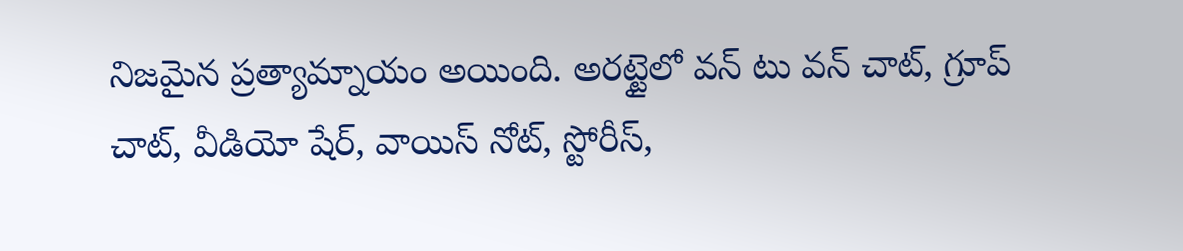నిజమైన ప్రత్యామ్నాయం అయింది. అరట్టైలో వన్ టు వన్ చాట్, గ్రూప్ చాట్, వీడియో షేర్, వాయిస్ నోట్, స్టోరీస్,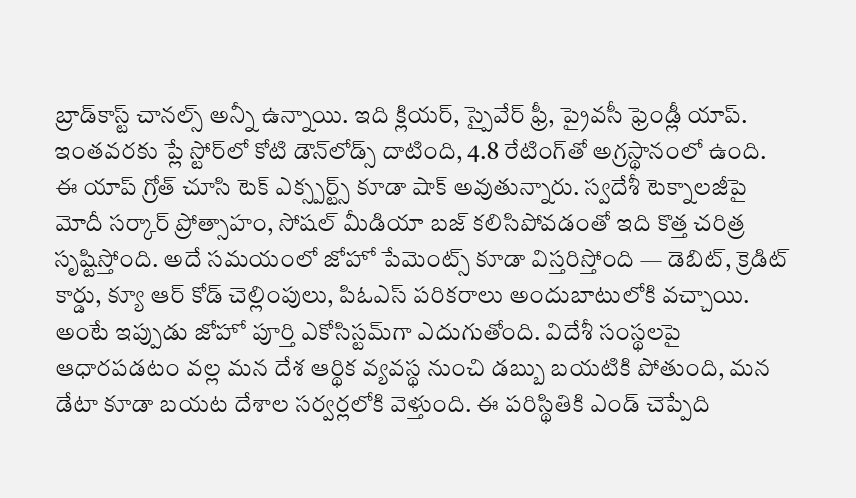బ్రాడ్‌కాస్ట్ చానల్స్ అన్నీ ఉన్నాయి. ఇది క్లియర్, స్పైవేర్ ఫ్రీ, ప్రైవసీ ఫ్రెండ్లీ యాప్. ఇంతవరకు ప్లే స్టోర్‌లో కోటి డౌన్‌లోడ్స్ దాటింది, 4.8 రేటింగ్‌తో అగ్రస్థానంలో ఉంది. ఈ యాప్ గ్రోత్ చూసి టెక్ ఎక్స్పర్ట్స్ కూడా షాక్ అవుతున్నారు. స్వదేశీ టెక్నాలజీపై మోదీ సర్కార్ ప్రోత్సాహం, సోషల్ మీడియా బజ్ కలిసిపోవడంతో ఇది కొత్త చరిత్ర సృష్టిస్తోంది. అదే సమయంలో జోహో పేమెంట్స్ కూడా విస్తరిస్తోంది — డెబిట్, క్రెడిట్ కార్డు, క్యూ ఆర్ కోడ్ చెల్లింపులు, పిఓఎస్ పరికరాలు అందుబాటులోకి వచ్చాయి. అంటే ఇప్పుడు జోహో పూర్తి ఎకోసిస్టమ్‌గా ఎదుగుతోంది. విదేశీ సంస్థలపై ఆధారపడటం వల్ల మన దేశ ఆర్థిక వ్యవస్థ నుంచి డబ్బు బయటికి పోతుంది, మన డేటా కూడా బయట దేశాల సర్వర్లలోకి వెళ్తుంది. ఈ పరిస్థితికి ఎండ్ చెప్పేది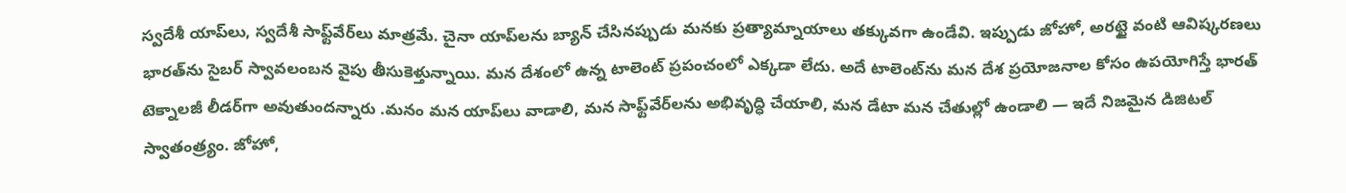స్వదేశీ యాప్‌లు, స్వదేశీ సాఫ్ట్‌వేర్‌లు మాత్రమే. చైనా యాప్‌లను బ్యాన్ చేసినప్పుడు మనకు ప్రత్యామ్నాయాలు తక్కువగా ఉండేవి. ఇప్పుడు జోహో, అరట్టై వంటి ఆవిష్కరణలు భారత్‌ను సైబర్ స్వావలంబన వైపు తీసుకెళ్తున్నాయి. మన దేశంలో ఉన్న టాలెంట్ ప్రపంచంలో ఎక్కడా లేదు. అదే టాలెంట్‌ను మన దేశ ప్రయోజనాల కోసం ఉపయోగిస్తే భారత్ టెక్నాలజీ లీడర్‌గా అవుతుందన్నారు .మనం మన యాప్‌లు వాడాలి, మన సాఫ్ట్‌వేర్‌లను అభివృద్ధి చేయాలి, మన డేటా మన చేతుల్లో ఉండాలి — ఇదే నిజమైన డిజిటల్ స్వాతంత్ర్యం. జోహో,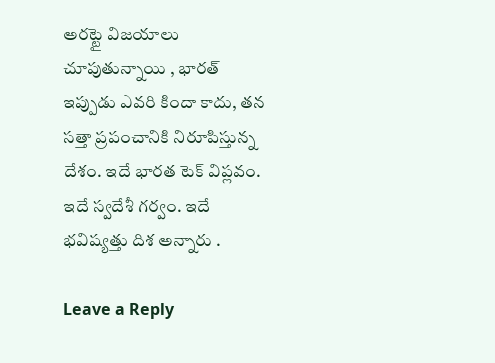అరట్టై విజయాలు చూపుతున్నాయి , భారత్ ఇప్పుడు ఎవరి కిందా కాదు, తన సత్తా ప్రపంచానికి నిరూపిస్తున్న దేశం. ఇదే భారత టెక్ విప్లవం. ఇదే స్వదేశీ గర్వం. ఇదే భవిష్యత్తు దిశ అన్నారు .

Leave a Reply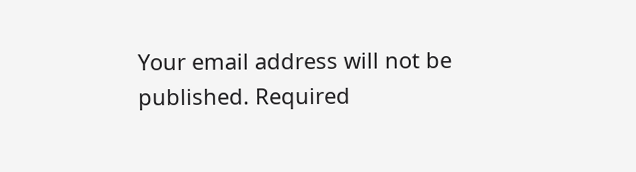Your email address will not be published. Required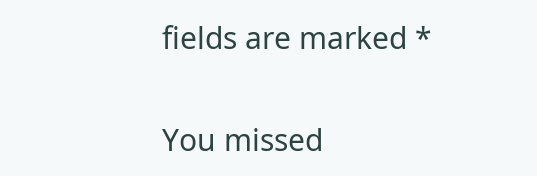fields are marked *

You missed